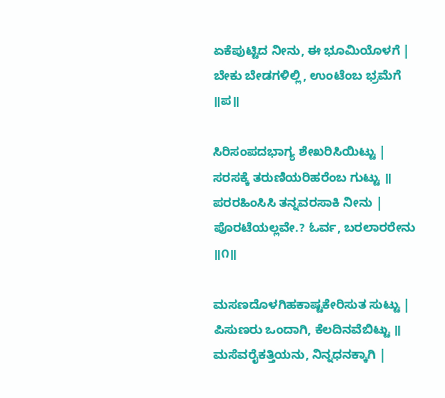ಏಕೆಪುಟ್ಟಿದ ನೀನು, ಈ ಭೂಮಿಯೊಳಗೆ |
ಬೇಕು ಬೇಡಗಳಿಲ್ಲಿ, ಉಂಟೆಂಬ ಭ್ರಮೆಗೆ ॥ಪ॥

ಸಿರಿಸಂಪದಭಾಗ್ಯ ಶೇಖರಿಸಿಯಿಟ್ಟು |
ಸರಸಕ್ಕೆ ತರುಣಿಯರಿಹರೆಂಬ ಗುಟ್ಟು ॥
ಪರರಹಿಂಸಿಸಿ ತನ್ನವರಸಾಕಿ ನೀನು |
ಪೊರಟೆಯಲ್ಲವೇ.? ಓರ್ವ, ಬರಲಾರರೇನು ॥೧॥

ಮಸಣದೊಳಗಿಹಕಾಷ್ಟಕೇರಿಸುತ ಸುಟ್ಟು |
ಪಿಸುಣರು ಒಂದಾಗಿ, ಕೆಲದಿನವೆಬಿಟ್ಟು ॥
ಮಸೆವರೈಕತ್ತಿಯನು, ನಿನ್ನಧನಕ್ಕಾಗಿ |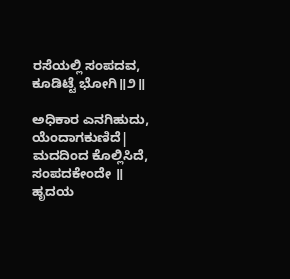ರಸೆಯಲ್ಲಿ ಸಂಪದವ, ಕೂಡಿಟ್ಟೆ ಭೋಗಿ॥೨॥

ಅಧಿಕಾರ ಎನಗಿಹುದು, ಯೆಂದಾಗಕುಣಿದೆ|
ಮದದಿಂದ ಕೊಲ್ಲಿಸಿದೆ, ಸಂಪದಕೇಂದೇ ॥
ಹೃದಯ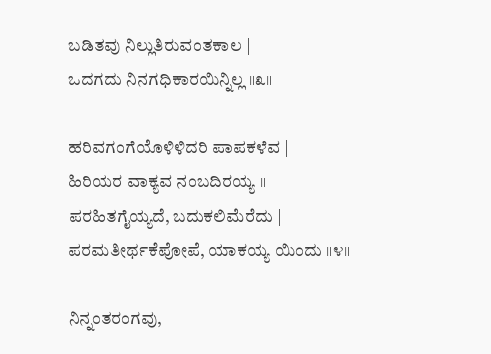ಬಡಿತವು ನಿಲ್ಲುತಿರುವಂತಕಾಲ |
ಒದಗದು ನಿನಗಧಿಕಾರಯಿನ್ನಿಲ್ಲ ॥೩॥

ಹರಿವಗಂಗೆಯೊಳಿಳಿದರಿ ಪಾಪಕಳೆವ |
ಹಿರಿಯರ ವಾಕ್ಯವ ನಂಬದಿರಯ್ಯ ॥
ಪರಹಿತಗೈಯ್ಯದೆ, ಬದುಕಲಿಮೆರೆದು |
ಪರಮತೀರ್ಥಕೆಪೋಪೆ, ಯಾಕಯ್ಯ ಯಿಂದು ॥೪॥

ನಿನ್ನಂತರಂಗವು,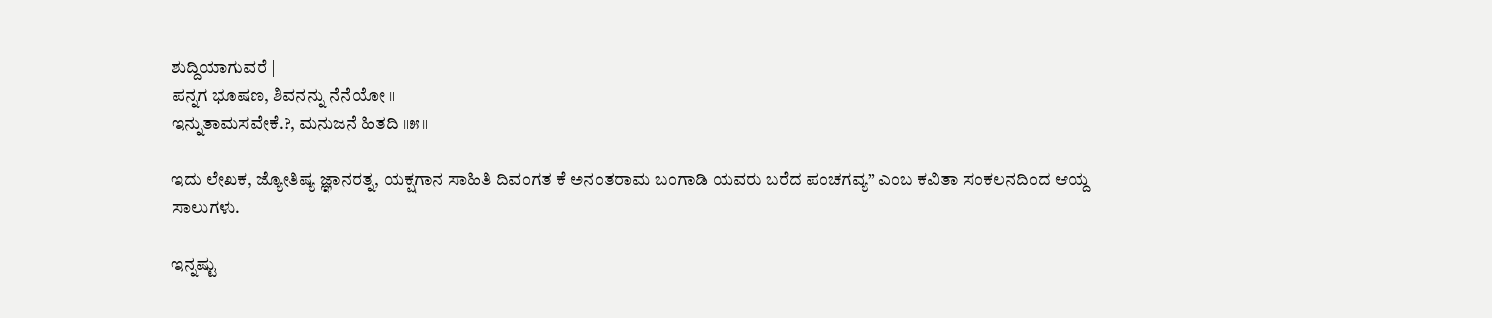ಶುದ್ದಿಯಾಗುವರೆ |
ಪನ್ನಗ ಭೂಷಣ, ಶಿವನನ್ನು ನೆನೆಯೋ ॥
ಇನ್ನುತಾಮಸವೇಕೆ.?, ಮನುಜನೆ ಹಿತದಿ ॥೫॥

ಇದು ಲೇಖಕ, ಜ್ಯೋತಿಷ್ಯ ಜ್ಞಾನರತ್ನ, ಯಕ್ಷಗಾನ ಸಾಹಿತಿ ದಿವಂಗತ ಕೆ ಅನಂತರಾಮ ಬಂಗಾಡಿ ಯವರು ಬರೆದ ಪಂಚಗವ್ಯ” ಎಂಬ ಕವಿತಾ ಸಂಕಲನದಿಂದ ಆಯ್ದ ಸಾಲುಗಳು.

ಇನ್ನಷ್ಟು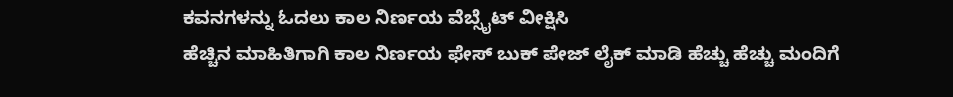ಕವನಗಳನ್ನು ಓದಲು ಕಾಲ ನಿರ್ಣಯ ವೆಬ್ಸೈಟ್ ವೀಕ್ಷಿಸಿ
ಹೆಚ್ಚಿನ ಮಾಹಿತಿಗಾಗಿ ಕಾಲ ನಿರ್ಣಯ ಫೇಸ್ ಬುಕ್ ಪೇಜ್ ಲೈಕ್ ಮಾಡಿ ಹೆಚ್ಚು ಹೆಚ್ಚು ಮಂದಿಗೆ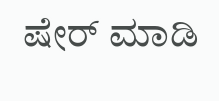ಷೇರ್ ಮಾಡಿ